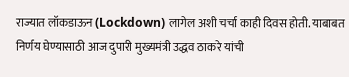राज्यात लॉकडाऊन (Lockdown) लागेल अशी चर्चा काही दिवस होती. याबाबत निर्णय घेण्यासाठी आज दुपारी मुख्यमंत्री उद्धव ठाकरे यांची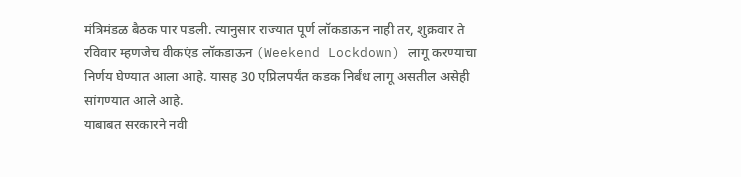मंत्रिमंडळ बैठक पार पडली. त्यानुसार राज्यात पूर्ण लॉकडाऊन नाही तर, शुक्रवार ते रविवार म्हणजेच वीकएंड लॉकडाऊन (Weekend Lockdown) लागू करण्याचा निर्णय घेण्यात आला आहे. यासह 30 एप्रिलपर्यंत कडक निर्बंध लागू असतील असेही सांगण्यात आले आहे.
याबाबत सरकारने नवी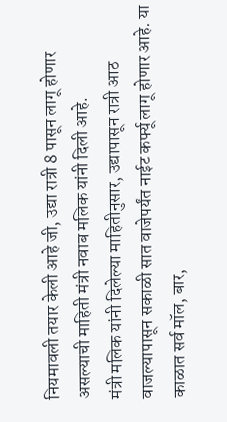नियमावली तयार केली आहे जी, उद्या रात्री 8 पासून लागू होणार असल्याची माहिती मंत्री नवाब मलिक यांनी दिली आहे.
मंत्री मलिक यांनी दिलेल्या माहितीनुसार, उद्यापासून रात्री आठ वाजल्यापासून सकाळी सात वाजेपर्यंत नाईट कर्फ्यू लागू होणार आहे. या काळात सर्व मॉल, बार,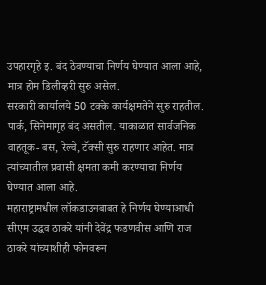उपहारगृहे इ. बंद ठेवण्याचा निर्णय घेण्यात आला आहे, मात्र होम डिलीव्हरी सुरु असेल.
सरकारी कार्यालये 50 टक्के कार्यक्षमतेने सुरु राहतील. पार्क, सिनेमागृह बंद असतील. याकाळात सार्वजनिक वाहतूक- बस, रेल्वे, टॅक्सी सुरु राहणार आहेत. मात्र त्यांच्यातील प्रवासी क्षमता कमी करण्याचा निर्णय घेण्यात आला आहे.
महाराष्ट्रामधील लॉकडाउनबाबत हे निर्णय घेण्याआधी सीएम उद्धव ठाकरे यांनी देवेंद्र फडणवीस आणि राज ठाकरे यांच्याशीही फोनवरून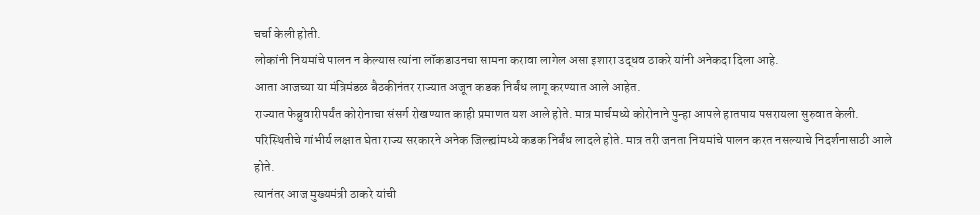चर्चा केली होती.
लोकांनी नियमांचे पालन न केल्यास त्यांना लॉकडाउनचा सामना करावा लागेल असा इशारा उद्धव ठाकरे यांनी अनेकदा दिला आहे.
आता आजच्या या मंत्रिमंडळ बैठकीनंतर राज्यात अजून कडक निर्बंध लागू करण्यात आले आहेत.
राज्यात फेब्रुवारीपर्यंत कोरोनाचा संसर्ग रोखण्यात काही प्रमाणत यश आले होते. मात्र मार्चमध्ये कोरोनाने पुन्हा आपले हातपाय पसरायला सुरुवात केली.
परिस्थितीचे गांभीर्य लक्षात घेता राज्य सरकारने अनेक जिल्ह्यांमध्ये कडक निर्बंध लादले होते. मात्र तरी जनता नियमांचे पालन करत नसल्याचे निदर्शनासाठी आले होते.
त्यानंतर आज मुख्यमंत्री ठाकरे यांची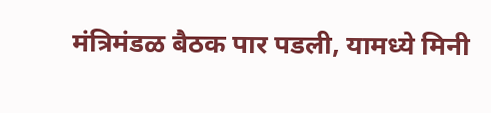मंत्रिमंडळ बैठक पार पडली, यामध्ये मिनी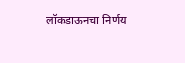लॉकडाऊनचा निर्णय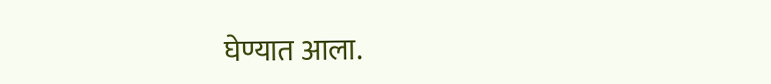घेण्यात आला.